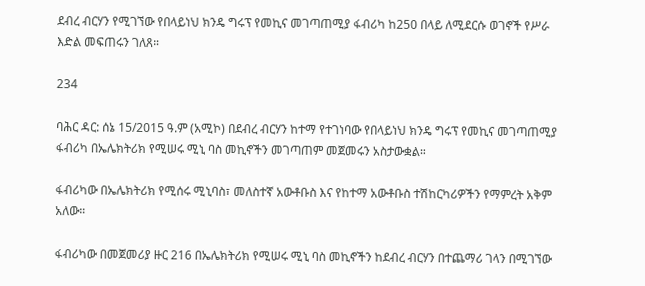ደብረ ብርሃን የሚገኘው የበላይነህ ክንዴ ግሩፕ የመኪና መገጣጠሚያ ፋብሪካ ከ250 በላይ ለሚደርሱ ወገኖች የሥራ እድል መፍጠሩን ገለጸ።

234

ባሕር ዳር: ሰኔ 15/2015 ዓ.ም (አሚኮ) በደብረ ብርሃን ከተማ የተገነባው የበላይነህ ክንዴ ግሩፕ የመኪና መገጣጠሚያ ፋብሪካ በኤሌክትሪክ የሚሠሩ ሚኒ ባስ መኪኖችን መገጣጠም መጀመሩን አስታውቋል።

ፋብሪካው በኤሌክትሪክ የሚሰሩ ሚኒባስ፣ መለስተኛ አውቶቡስ እና የከተማ አውቶቡስ ተሽከርካሪዎችን የማምረት አቅም አለው።

ፋብሪካው በመጀመሪያ ዙር 216 በኤሌክትሪክ የሚሠሩ ሚኒ ባስ መኪኖችን ከደብረ ብርሃን በተጨማሪ ገላን በሚገኘው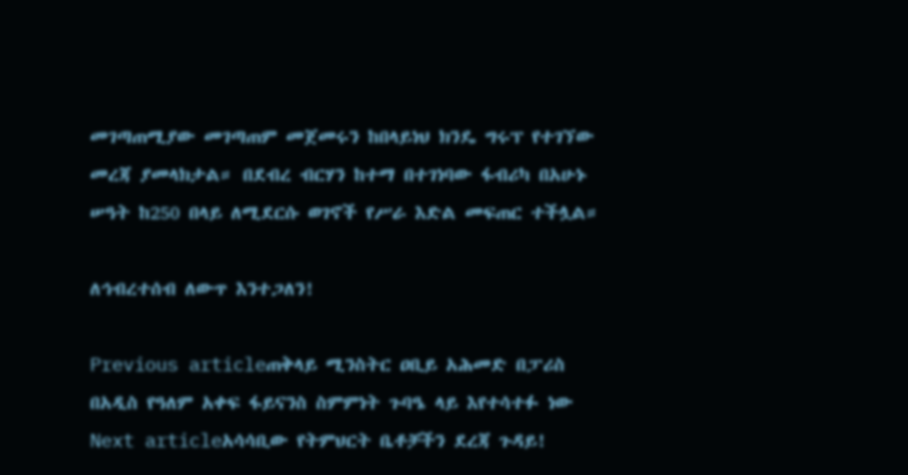መገጣጠሚያው መገጣጠም መጀመሩን ከበላይነህ ክንዴ ግሩፕ የተገኘው መረጃ ያመላክታል። በደብረ ብርሃን ከተማ በተገነባው ፋብሪካ በአሁኑ ሠዓት ከ250 በላይ ለሚደርሱ ወገኖች የሥራ እድል መፍጠር ተችሏል።

ለኅብረተሰብ ለውጥ እንተጋለን!

Previous articleጠቅላይ ሚንስትር ዐቢይ አሕመድ በፓሪስ በአዲስ የዓለም አቀፍ ፋይናንስ ስምምነት ጉባዔ ላይ እየተሳተፉ ነው
Next articleአሳሳቢው የትምህርት ቤቶቻችን ደረጃ ጉዳይ!